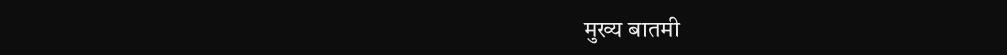मुख्य बातमी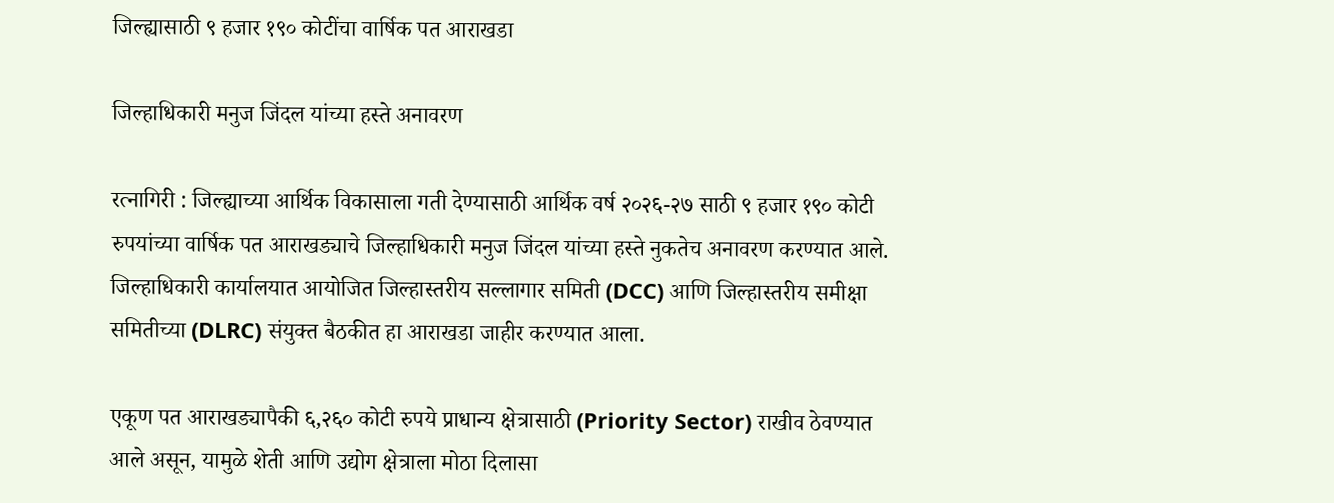जिल्ह्यासाठी ९ हजार १९० कोटींचा वार्षिक पत आराखडा

जिल्हाधिकारी मनुज जिंदल यांच्या हस्ते अनावरण

रत्नागिरी : जिल्ह्याच्या आर्थिक विकासाला गती देण्यासाठी आर्थिक वर्ष २०२६-२७ साठी ९ हजार १९० कोटी रुपयांच्या वार्षिक पत आराखड्याचे जिल्हाधिकारी मनुज जिंदल यांच्या हस्ते नुकतेच अनावरण करण्यात आले. जिल्हाधिकारी कार्यालयात आयोजित जिल्हास्तरीय सल्लागार समिती (DCC) आणि जिल्हास्तरीय समीक्षा समितीच्या (DLRC) संयुक्त बैठकीत हा आराखडा जाहीर करण्यात आला.

एकूण पत आराखड्यापैकी ६,२६० कोटी रुपये प्राधान्य क्षेत्रासाठी (Priority Sector) राखीव ठेवण्यात आले असून, यामुळे शेती आणि उद्योग क्षेत्राला मोठा दिलासा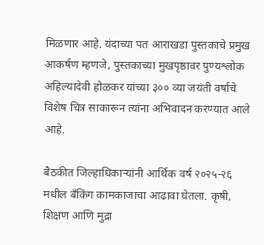मिळणार आहे. यंदाच्या पत आराखडा पुस्तकाचे प्रमुख आकर्षण म्हणजे, पुस्तकाच्या मुखपृष्ठावर पुण्यश्लोक अहिल्यादेवी होळकर यांच्या ३०० व्या जयंती वर्षाचे विशेष चित्र साकारून त्यांना अभिवादन करण्यात आले आहे.

बैठकीत जिल्हाधिकाऱ्यांनी आर्थिक वर्ष २०२५-२६ मधील बँकिंग कामकाजाचा आढावा घेतला. कृषी, शिक्षण आणि मुद्रा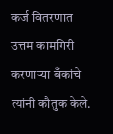कर्ज वितरणात उत्तम कामगिरी करणाऱ्या बँकांचे त्यांनी कौतुक केले.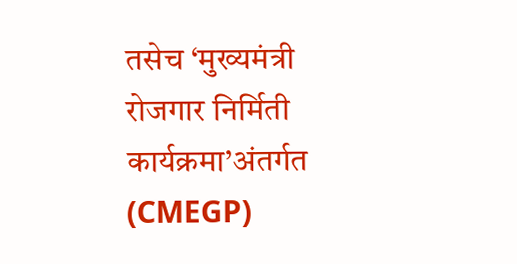तसेच ‘मुख्यमंत्री रोजगार निर्मिती कार्यक्रमा’अंतर्गत (CMEGP)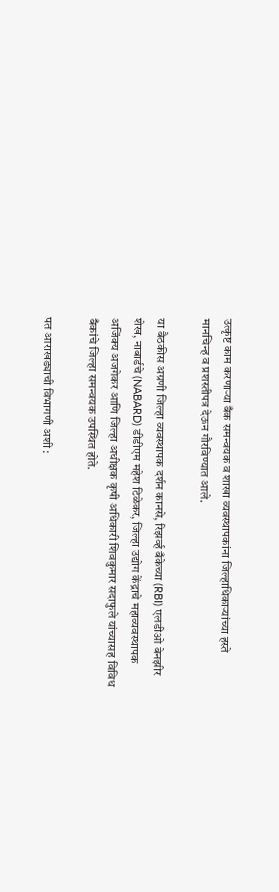उत्कृष्ट काम करणाऱ्या बँक समन्वयक व शाखा व्यवस्थापकांना जिल्हाधिकाऱ्यांच्या हस्ते मानचिन्ह व प्रशस्तीपत्र देऊन गौरविण्यात आले.

या बैठकीस अग्रणी जिल्हा व्यवस्थापक दर्शन कानसे, रिझर्व्ह बँकेच्या (RBI) एलडीओ बेनझीर शेख, नाबार्डचे (NABARD) डीडीएम महेश टिळेकर, जिल्हा उद्योग केंद्राचे महाव्यवस्थापक अजिंक्य अजगेकर आणि जिल्हा अधीक्षक कृषी अधिकारी शिवकुमार सदाफुले यांच्यासह विविध बँकांचे जिल्हा समन्वयक उपस्थित होते.

पत आराखड्याची विभागणी अशी :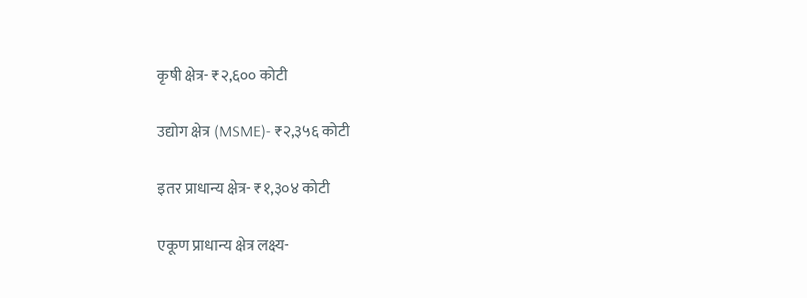कृषी क्षेत्र- ₹२,६०० कोटी

उद्योग क्षेत्र (MSME)- ₹२,३५६ कोटी

इतर प्राधान्य क्षेत्र- ₹१,३०४ कोटी

एकूण प्राधान्य क्षेत्र लक्ष्य-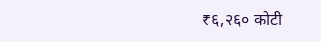₹६,२६० कोटी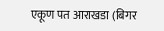एकूण पत आराखडा (बिगर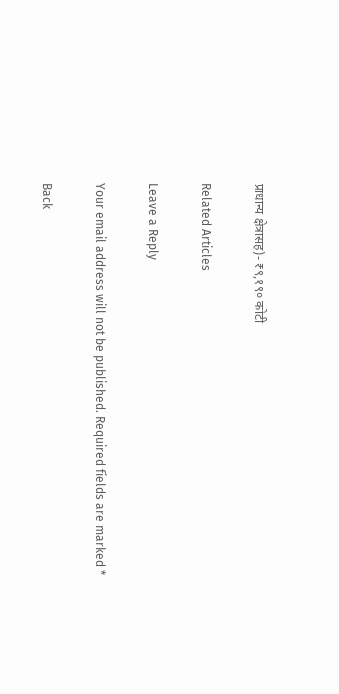प्राधान्य क्षेत्रासह)- ₹९,१९० कोटी

Related Articles

Leave a Reply

Your email address will not be published. Required fields are marked *

Back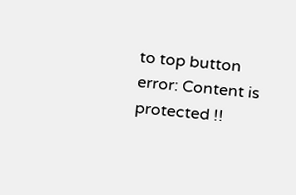to top button
error: Content is protected !!